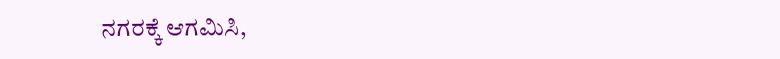ನಗರಕ್ಕೆ ಆಗಮಿಸಿ,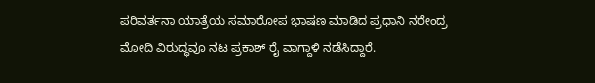ಪರಿವರ್ತನಾ ಯಾತ್ರೆಯ ಸಮಾರೋಪ ಭಾಷಣ ಮಾಡಿದ ಪ್ರಧಾನಿ ನರೇಂದ್ರ ಮೋದಿ ವಿರುದ್ಧವೂ ನಟ ಪ್ರಕಾಶ್ ರೈ ವಾಗ್ದಾಳಿ ನಡೆಸಿದ್ದಾರೆ.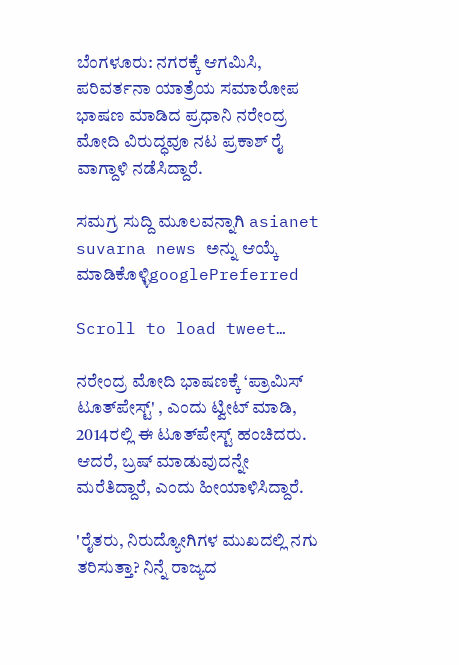ಬೆಂಗಳೂರು: ನಗರಕ್ಕೆ ಆಗಮಿಸಿ, ಪರಿವರ್ತನಾ ಯಾತ್ರೆಯ ಸಮಾರೋಪ ಭಾಷಣ ಮಾಡಿದ ಪ್ರಧಾನಿ ನರೇಂದ್ರ ಮೋದಿ ವಿರುದ್ಧವೂ ನಟ ಪ್ರಕಾಶ್ ರೈ ವಾಗ್ದಾಳಿ ನಡೆಸಿದ್ದಾರೆ.

ಸಮಗ್ರ ಸುದ್ದಿ ಮೂಲವನ್ನಾಗಿ asianet suvarna news ಅನ್ನು ಆಯ್ಕೆ ಮಾಡಿಕೊಳ್ಳಿgooglePreferred

Scroll to load tweet…

ನರೇಂದ್ರ ಮೋದಿ ಭಾಷಣಕ್ಕೆ ‘ಪ್ರಾಮಿಸ್ ಟೂತ್‌ಪೇಸ್ಟ್' , ಎಂದು ಟ್ವೀಟ್ ಮಾಡಿ, 2014ರಲ್ಲಿ ಈ ಟೂತ್‌ಪೇಸ್ಟ್ ಹಂಚಿದರು. ಆದರೆ, ಬ್ರಷ್ ಮಾಡುವುದನ್ನೇ ಮರೆತಿದ್ದಾರೆ, ಎಂದು ಹೀಯಾಳಿಸಿದ್ದಾರೆ.

'ರೈತರು, ನಿರುದ್ಯೋಗಿಗಳ ಮುಖದಲ್ಲಿ ನಗು ತರಿಸುತ್ತಾ? ನಿನ್ನೆ ರಾಜ್ಯದ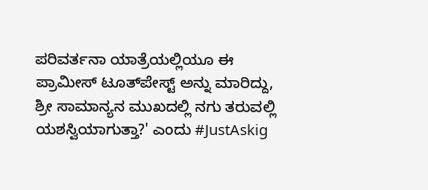ಪರಿವರ್ತನಾ ಯಾತ್ರೆಯಲ್ಲಿಯೂ ಈ ಪ್ರಾಮೀಸ್ ಟೂತ್‌ಪೇಸ್ಟ್ ಅನ್ನು ಮಾರಿದ್ದು, ಶ್ರೀ ಸಾಮಾನ್ಯನ ಮುಖದಲ್ಲಿ ನಗು ತರುವಲ್ಲಿ ಯಶಸ್ವಿಯಾಗುತ್ತಾ?' ಎಂದು #JustAskig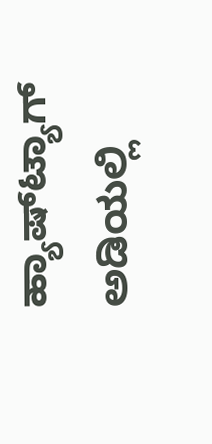ಹ್ಯಾಷ್‌ಟ್ಯಾಗ್ ಅಡಿಯಲ್ಲಿ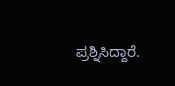ಪ್ರಶ್ನಿಸಿದ್ದಾರೆ.